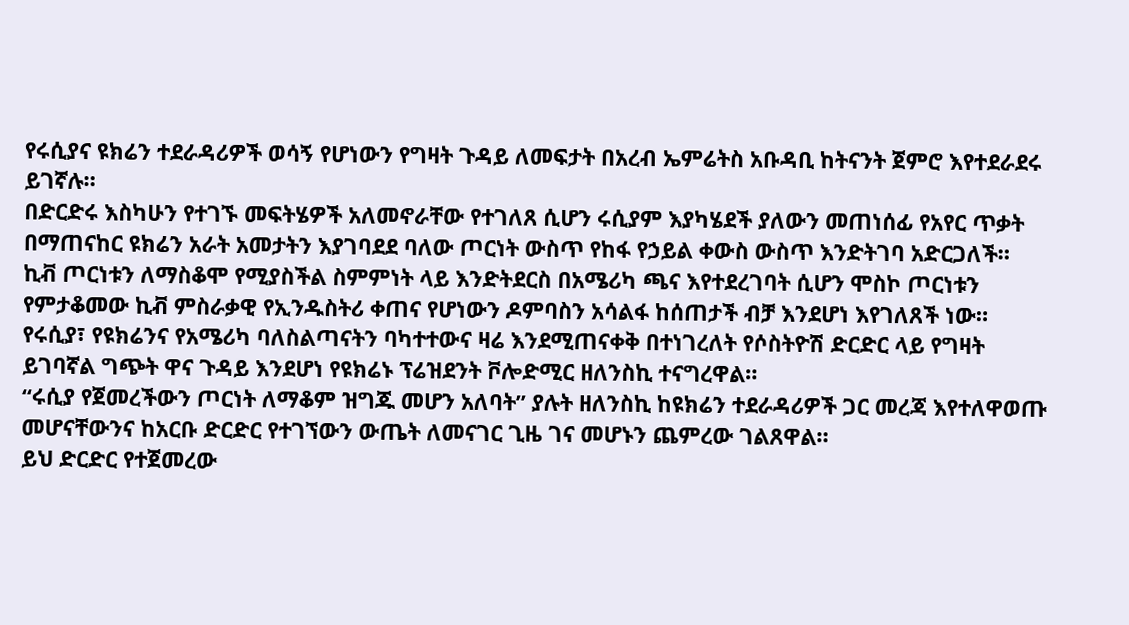የሩሲያና ዩክሬን ተደራዳሪዎች ወሳኝ የሆነውን የግዛት ጉዳይ ለመፍታት በአረብ ኤምሬትስ አቡዳቢ ከትናንት ጀምሮ እየተደራደሩ ይገኛሉ።
በድርድሩ እስካሁን የተገኙ መፍትሄዎች አለመኖራቸው የተገለጸ ሲሆን ሩሲያም እያካሄደች ያለውን መጠነሰፊ የአየር ጥቃት በማጠናከር ዩክሬን አራት አመታትን እያገባደደ ባለው ጦርነት ውስጥ የከፋ የኃይል ቀውስ ውስጥ እንድትገባ አድርጋለች።
ኪቭ ጦርነቱን ለማስቆሞ የሚያስችል ስምምነት ላይ እንድትደርስ በአሜሪካ ጫና እየተደረገባት ሲሆን ሞስኮ ጦርነቱን የምታቆመው ኪቭ ምስራቃዊ የኢንዱስትሪ ቀጠና የሆነውን ዶምባስን አሳልፋ ከሰጠታች ብቻ እንደሆነ እየገለጸች ነው።
የሩሲያ፣ የዩክሬንና የአሜሪካ ባለስልጣናትን ባካተተውና ዛሬ እንደሚጠናቀቅ በተነገረለት የሶስትዮሽ ድርድር ላይ የግዛት ይገባኛል ግጭት ዋና ጉዳይ እንደሆነ የዩክሬኑ ፕሬዝደንት ቮሎድሚር ዘለንስኪ ተናግረዋል።
“ሩሲያ የጀመረችውን ጦርነት ለማቆም ዝግጁ መሆን አለባት” ያሉት ዘለንስኪ ከዩክሬን ተደራዳሪዎች ጋር መረጃ እየተለዋወጡ መሆናቸውንና ከአርቡ ድርድር የተገኘውን ውጤት ለመናገር ጊዜ ገና መሆኑን ጨምረው ገልጸዋል።
ይህ ድርድር የተጀመረው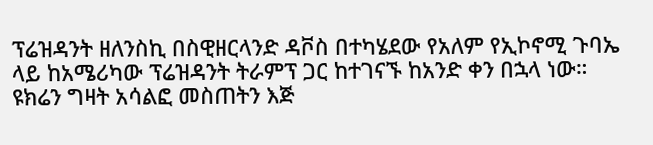ፕሬዝዳንት ዘለንስኪ በስዊዘርላንድ ዳቮስ በተካሄደው የአለም የኢኮኖሚ ጉባኤ ላይ ከአሜሪካው ፕሬዝዳንት ትራምፕ ጋር ከተገናኙ ከአንድ ቀን በኋላ ነው።
ዩክሬን ግዛት አሳልፎ መስጠትን እጅ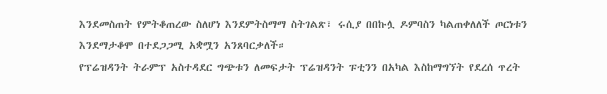እንደመስጠት የምትቆጠረው ስለሆነ እንደምትስማማ ስትገልጽ፣ ሩሲያ በበኩሏ ዶምባስን ካልጠቀለለች ጦርነቱን እንደማታቆሞ በተደጋጋሚ አቋሟን አንጸባርቃለች።
የፕሬዝዳንት ትራምፕ አስተዳደር ግጭቱን ለመፍታት ፕሬዝዳንት ፑቲንን በአካል እስከማግኘት የደረሰ ጥረት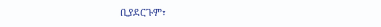ቢያደርጉም፣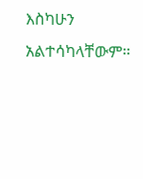እስካሁን አልተሳካላቸውም።